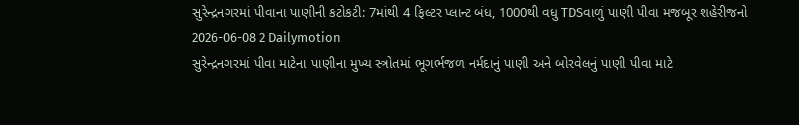સુરેન્દ્રનગરમાં પીવાના પાણીની કટોકટી: 7માંથી 4 ફિલ્ટર પ્લાન્ટ બંધ, 1000થી વધુ TDSવાળું પાણી પીવા મજબૂર શહેરીજનો
2026-06-08 2 Dailymotion
સુરેન્દ્રનગરમાં પીવા માટેના પાણીના મુખ્ય સ્ત્રોતમાં ભૂગર્ભજળ નર્મદાનું પાણી અને બોરવેલનું પાણી પીવા માટે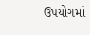ઉપયોગમાં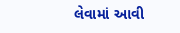લેવામાં આવી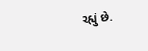રહ્યું છે.